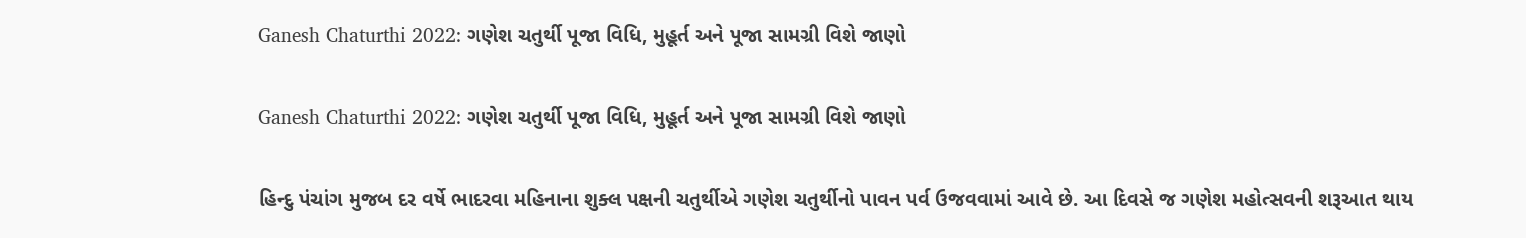Ganesh Chaturthi 2022: ગણેશ ચતુર્થી પૂજા વિધિ, મુહૂર્ત અને પૂજા સામગ્રી વિશે જાણો

Ganesh Chaturthi 2022: ગણેશ ચતુર્થી પૂજા વિધિ, મુહૂર્ત અને પૂજા સામગ્રી વિશે જાણો

હિન્દુ પંચાંગ મુજબ દર વર્ષે ભાદરવા મહિનાના શુક્લ પક્ષની ચતુર્થીએ ગણેશ ચતુર્થીનો પાવન પર્વ ઉજવવામાં આવે છે. આ દિવસે જ ગણેશ મહોત્સવની શરૂઆત થાય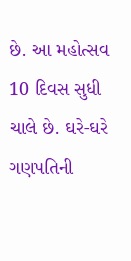છે. આ મહોત્સવ 10 દિવસ સુધી ચાલે છે. ઘરે-ઘરે ગણપતિની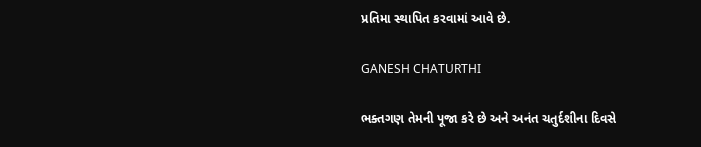પ્રતિમા સ્થાપિત કરવામાં આવે છે.

GANESH CHATURTHI

ભક્તગણ તેમની પૂજા કરે છે અને અનંત ચતુર્દશીના દિવસે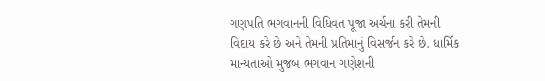ગણપતિ ભગવાનની વિધિવત પૂજા અર્ચના કરી તેમની વિદાય કરે છે અને તેમની પ્રતિમાનું વિસર્જન કરે છે. ધાર્મિક માન્યતાઓ મુજબ ભગવાન ગણેશની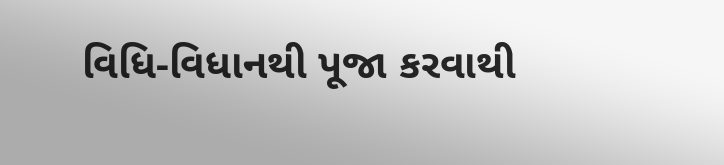વિધિ-વિધાનથી પૂજા કરવાથી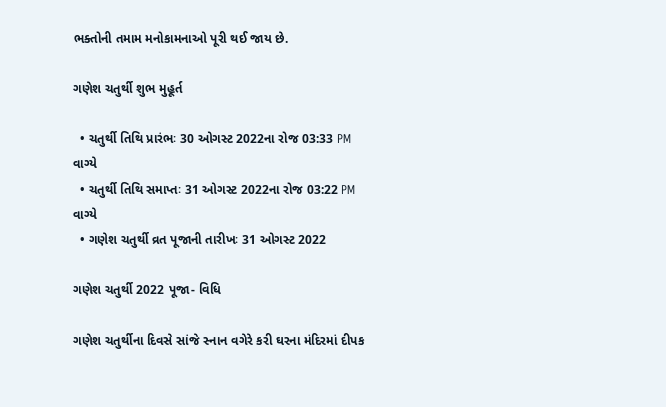ભક્તોની તમામ મનોકામનાઓ પૂરી થઈ જાય છે.

ગણેશ ચતુર્થી શુભ મુહૂર્ત

  • ચતુર્થી તિથિ પ્રારંભઃ 30 ઓગસ્ટ 2022ના રોજ 03:33 PM વાગ્યે
  • ચતુર્થી તિથિ સમાપ્તઃ 31 ઓગસ્ટ 2022ના રોજ 03:22 PM વાગ્યે
  • ગણેશ ચતુર્થી વ્રત પૂજાની તારીખઃ 31 ઓગસ્ટ 2022

ગણેશ ચતુર્થી 2022 પૂજા- વિધિ

ગણેશ ચતુર્થીના દિવસે સાંજે સ્નાન વગેરે કરી ઘરના મંદિરમાં દીપક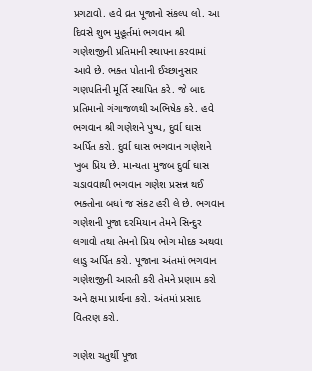પ્રગટાવો. હવે વ્રત પૂજાનો સંકલ્પ લો. આ દિવસે શુભ મુહૂર્તમાં ભગવાન શ્રી ગણેશજીની પ્રતિમાની સ્થાપના કરવામાં આવે છે. ભક્ત પોતાની ઈચ્છાનુસાર ગણપતિની મૂર્તિ સ્થાપિત કરે. જે બાદ પ્રતિમાનો ગંગાજળથી અભિષેક કરે. હવે ભગવાન શ્રી ગણેશને પુષ્પ, દુર્વા ઘાસ અર્પિત કરો. દુર્વા ઘાસ ભગવાન ગણેશને ખુબ પ્રિય છે. માન્યતા મુજબ દુર્વા ઘાસ ચડાવવાથી ભગવાન ગણેશ પ્રસન્ન થઈ ભક્તોના બધાં જ સંકટ હરી લે છે. ભગવાન ગણેશની પૂજા દરમિયાન તેમને સિન્દુર લગાવો તથા તેમનો પ્રિય ભોગ મોદક અથવા લાડુ અર્પિત કરો. પૂજાના અંતમાં ભગવાન ગણેશજીની આરતી કરી તેમને પ્રણામ કરો અને ક્ષમા પ્રાર્થના કરો. અંતમાં પ્રસાદ વિતરણ કરો.

ગણેશ ચતુર્થી પૂજા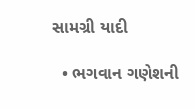સામગ્રી યાદી

  • ભગવાન ગણેશની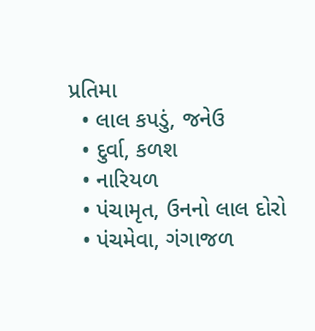પ્રતિમા
  • લાલ કપડું, જનેઉ
  • દુર્વા, કળશ
  • નારિયળ
  • પંચામૃત, ઉનનો લાલ દોરો
  • પંચમેવા, ગંગાજળ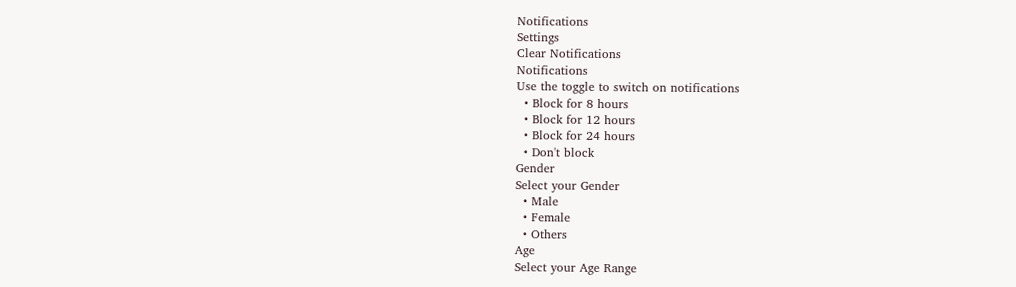Notifications
Settings
Clear Notifications
Notifications
Use the toggle to switch on notifications
  • Block for 8 hours
  • Block for 12 hours
  • Block for 24 hours
  • Don't block
Gender
Select your Gender
  • Male
  • Female
  • Others
Age
Select your Age Range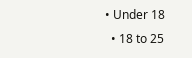• Under 18
  • 18 to 25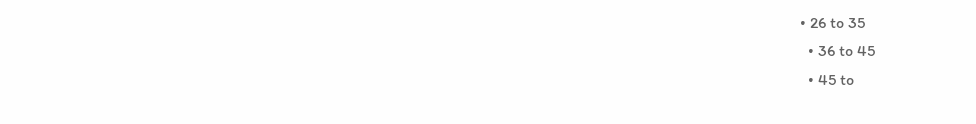• 26 to 35
  • 36 to 45
  • 45 to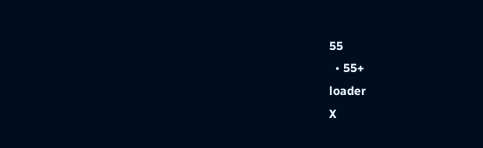55
  • 55+
loader
X